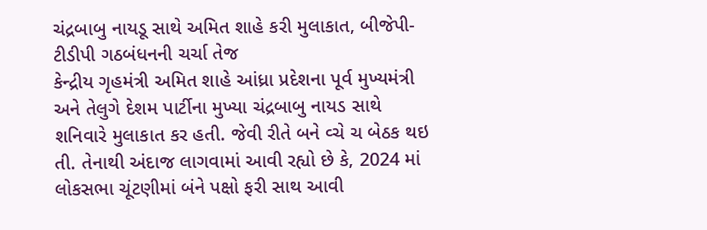ચંદ્રબાબુ નાયડૂ સાથે અમિત શાહે કરી મુલાકાત, બીજેપી-ટીડીપી ગઠબંધનની ચર્ચા તેજ
કેન્દ્રીય ગૃહમંત્રી અમિત શાહે આંધ્રા પ્રદેશના પૂર્વ મુખ્યમંત્રી અને તેલુગે દેશમ પાર્ટીના મુખ્યા ચંદ્રબાબુ નાયડ સાથે શનિવારે મુલાકાત કર હતી. જેવી રીતે બને વ્ચે ચ બેઠક થઇ તી. તેનાથી અંદાજ લાગવામાં આવી રહ્યો છે કે, 2024 માં લોકસભા ચૂંટણીમાં બંને પક્ષો ફરી સાથ આવી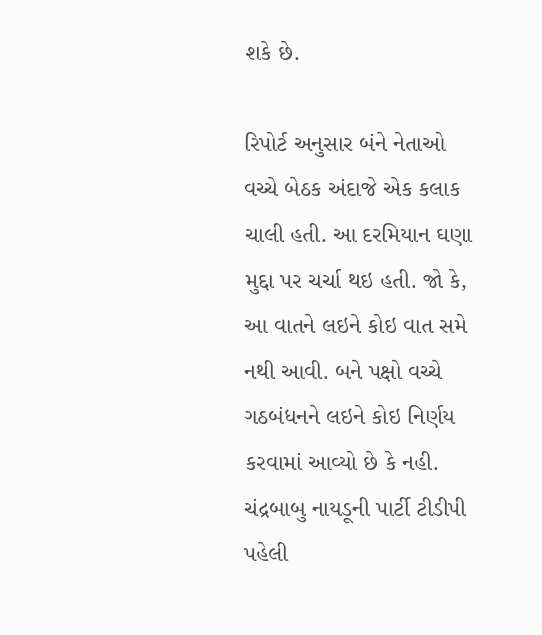શકે છે.

રિપોર્ટ અનુસાર બંને નેતાઓ વચ્ચે બેઠક અંદાજે એક કલાક ચાલી હતી. આ દરમિયાન ઘણા મુદ્દા પર ચર્ચા થઇ હતી. જો કે, આ વાતને લઇને કોઇ વાત સમે નથી આવી. બને પક્ષો વચ્ચે ગઠબંધનને લઇને કોઇ નિર્ણય કરવામાં આવ્યો છે કે નહી.
ચંદ્રબાબુ નાયડૂની પાર્ટી ટીડીપી પહેલી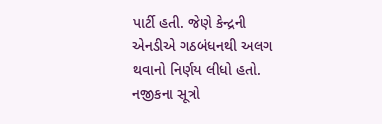પાર્ટી હતી. જેણે કેન્દ્રની એનડીએ ગઠબંધનથી અલગ થવાનો નિર્ણય લીધો હતો. નજીકના સૂત્રો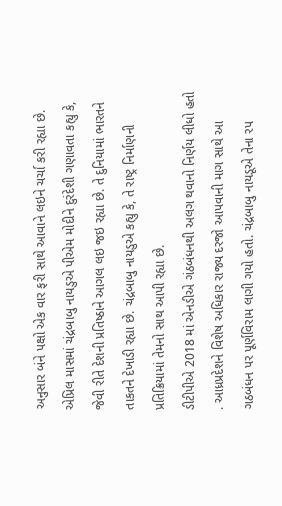અનુસાર બંને પક્ષો એક વાર ફરી સાથે આવાને લઇને ચર્ચા કરી રહ્યા છે.
એપ્રિલ માસમાં ચંદ્રબાબુ નાયડુએ પીએમ મોદીને દુરંદેશી ગણાવતા કહ્યુ કે, જેવી રીતે દેશની પ્રતિષ્ઠાને આગલ લઇ જઇ રહ્યા છે. તે દુનિયામાં ભારતને તાકતને દેખાડી રહ્યા છે. ચંદ્રબાબુ નાયડુએ કહ્યુ કે, તે રાષ્ટ્ર નિર્માણની પ્રતિક્રિયામાં તેમનો સાથ આપી રહ્યા છે.
ડીટીપીએ 2018 માં એનડીએ ગંઠબંધનથી અલગ થવાનો નિર્ણય લીધો હતો . આધ્રપ્રદેશને વિશેષ અધિકાર રાજ્ય દરજો આપવાની માગ સાથે આ ગઠબંધન પર પૂર્ણવિરામ લાગી ગયો હતો. ચંદ્રબાબુ નાયડૂએ તેના રપ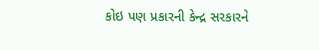કોઇ પણ પ્રકારની કેન્દ્ર સરકારને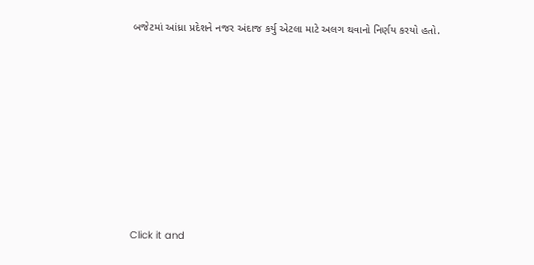બજેટમાં આંધ્રા પ્રદેશને નજર અંદાજ કર્યુ એટલા માટે અલગ થવાનો નિર્ણય કરયો હતો.












Click it and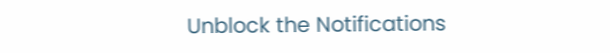Unblock the Notifications